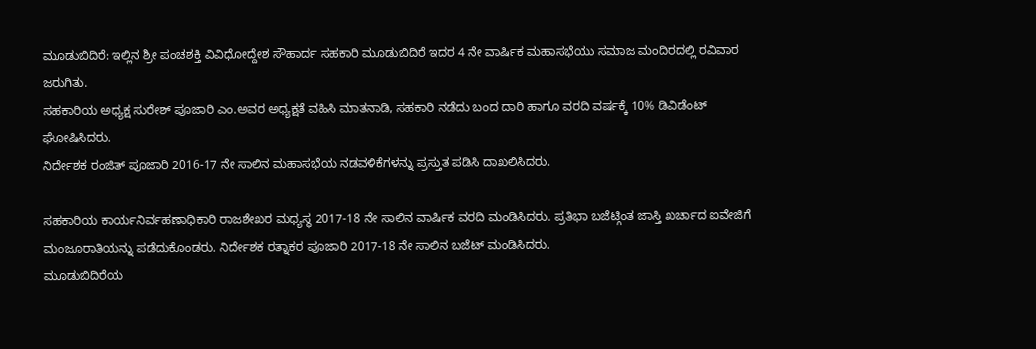ಮೂಡುಬಿದಿರೆ: ಇಲ್ಲಿನ ಶ್ರೀ ಪಂಚಶಕ್ತಿ ವಿವಿಧೋದ್ದೇಶ ಸೌಹಾರ್ದ ಸಹಕಾರಿ ಮೂಡುಬಿದಿರೆ ಇದರ 4 ನೇ ವಾರ್ಷಿಕ ಮಹಾಸಭೆಯು ಸಮಾಜ ಮಂದಿರದಲ್ಲಿ ರವಿವಾರ ಜರುಗಿತು.
ಸಹಕಾರಿಯ ಅಧ್ಯಕ್ಷ ಸುರೇಶ್ ಪೂಜಾರಿ ಎಂ.ಅವರ ಅಧ್ಯಕ್ಷತೆ ವಹಿಸಿ ಮಾತನಾಡಿ, ಸಹಕಾರಿ ನಡೆದು ಬಂದ ದಾರಿ ಹಾಗೂ ವರದಿ ವರ್ಷಕ್ಕೆ 10% ಡಿವಿಡೆಂಟ್ ಘೋಷಿಸಿದರು.
ನಿರ್ದೇಶಕ ರಂಜಿತ್ ಪೂಜಾರಿ 2016-17 ನೇ ಸಾಲಿನ ಮಹಾಸಭೆಯ ನಡವಳಿಕೆಗಳನ್ನು ಪ್ರಸ್ತುತ ಪಡಿಸಿ ದಾಖಲಿಸಿದರು.

ಸಹಕಾರಿಯ ಕಾರ್ಯನಿರ್ವಹಣಾಧಿಕಾರಿ ರಾಜಶೇಖರ ಮಧ್ಯಸ್ಥ 2017-18 ನೇ ಸಾಲಿನ ವಾರ್ಷಿಕ ವರದಿ ಮಂಡಿಸಿದರು. ಪ್ರತಿಭಾ ಬಜೆಟ್ಗಿಂತ ಜಾಸ್ತಿ ಖರ್ಚಾದ ಐವೇಜಿಗೆ ಮಂಜೂರಾತಿಯನ್ನು ಪಡೆದುಕೊಂಡರು. ನಿರ್ದೇಶಕ ರತ್ನಾಕರ ಪೂಜಾರಿ 2017-18 ನೇ ಸಾಲಿನ ಬಜೆಟ್ ಮಂಡಿಸಿದರು.
ಮೂಡುಬಿದಿರೆಯ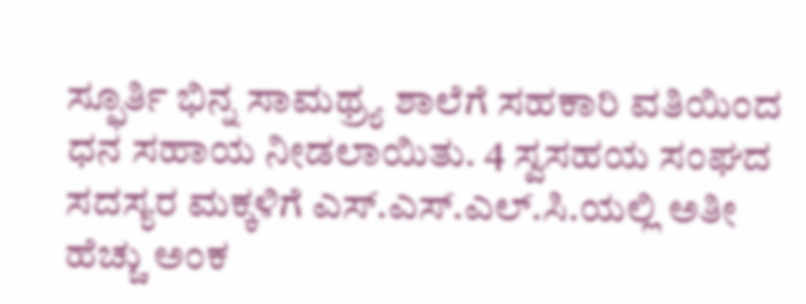ಸ್ಫೂರ್ತಿ ಭಿನ್ನ ಸಾಮಥ್ರ್ಯ ಶಾಲೆಗೆ ಸಹಕಾರಿ ವತಿಯಿಂದ ಧನ ಸಹಾಯ ನೀಡಲಾಯಿತು. 4 ಸ್ವಸಹಯ ಸಂಘದ ಸದಸ್ಯರ ಮಕ್ಕಳಿಗೆ ಎಸ್.ಎಸ್.ಎಲ್.ಸಿ.ಯಲ್ಲಿ ಅತೀ ಹೆಚ್ಚು ಅಂಕ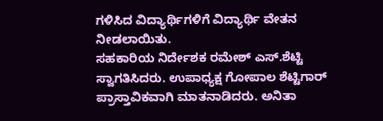ಗಳಿಸಿದ ವಿದ್ಯಾರ್ಥಿಗಳಿಗೆ ವಿದ್ಯಾರ್ಥಿ ವೇತನ ನೀಡಲಾಯಿತು.
ಸಹಕಾರಿಯ ನಿರ್ದೇಶಕ ರಮೇಶ್ ಎಸ್.ಶೆಟ್ಟಿ ಸ್ವಾಗತಿಸಿದರು. ಉಪಾಧ್ಯಕ್ಷ ಗೋಪಾಲ ಶೆಟ್ಟಿಗಾರ್ ಪ್ರಾಸ್ತಾವಿಕವಾಗಿ ಮಾತನಾಡಿದರು. ಅನಿತಾ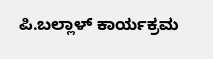ಪಿ.ಬಲ್ಲಾಳ್ ಕಾರ್ಯಕ್ರಮ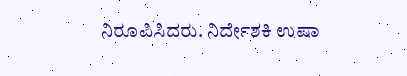ನಿರೂಪಿಸಿದರು. ನಿರ್ದೇಶಕಿ ಉಷಾ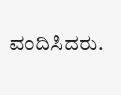ವಂದಿಸಿದರು.